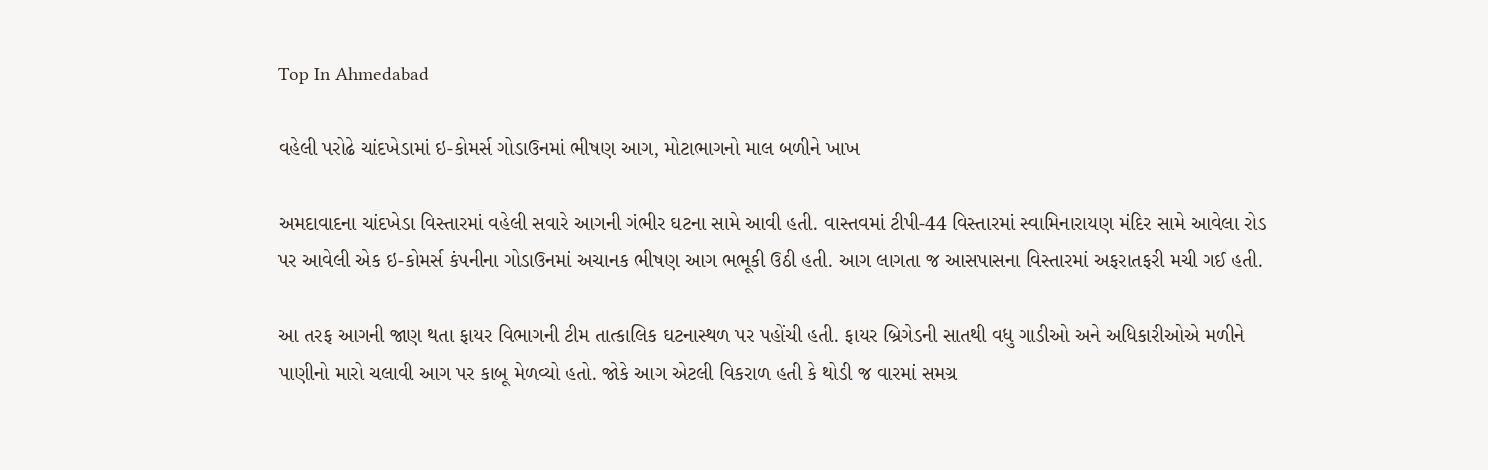Top In Ahmedabad

વહેલી પરોઢે ચાંદખેડામાં ઇ-કોમર્સ ગોડાઉનમાં ભીષણ આગ, મોટાભાગનો માલ બળીને ખાખ

અમદાવાદના ચાંદખેડા વિસ્તારમાં વહેલી સવારે આગની ગંભીર ઘટના સામે આવી હતી. વાસ્તવમાં ટીપી-44 વિસ્તારમાં સ્વામિનારાયણ મંદિર સામે આવેલા રોડ પર આવેલી એક ઇ-કોમર્સ કંપનીના ગોડાઉનમાં અચાનક ભીષણ આગ ભભૂકી ઉઠી હતી. આગ લાગતા જ આસપાસના વિસ્તારમાં અફરાતફરી મચી ગઈ હતી.

આ તરફ આગની જાણ થતા ફાયર વિભાગની ટીમ તાત્કાલિક ઘટનાસ્થળ પર પહોંચી હતી. ફાયર બ્રિગેડની સાતથી વધુ ગાડીઓ અને અધિકારીઓએ મળીને પાણીનો મારો ચલાવી આગ પર કાબૂ મેળવ્યો હતો. જોકે આગ એટલી વિકરાળ હતી કે થોડી જ વારમાં સમગ્ર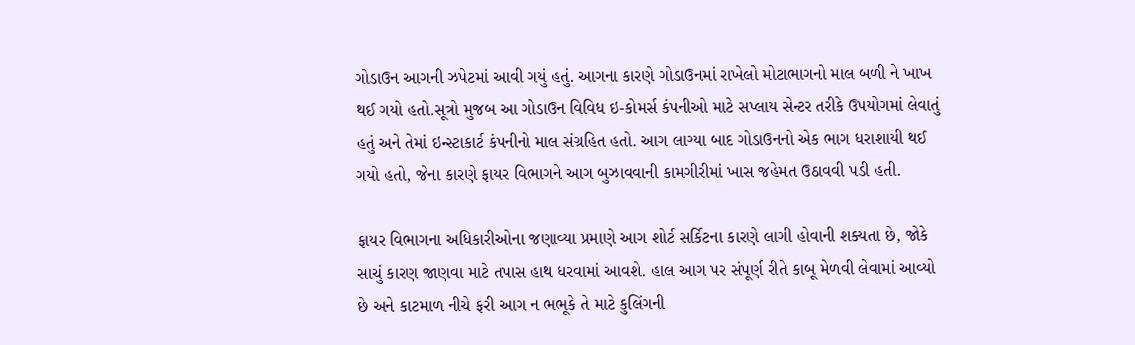ગોડાઉન આગની ઝપેટમાં આવી ગયું હતું. આગના કારણે ગોડાઉનમાં રાખેલો મોટાભાગનો માલ બળી ને ખાખ થઈ ગયો હતો.સૂત્રો મુજબ આ ગોડાઉન વિવિધ ઇ-કોમર્સ કંપનીઓ માટે સપ્લાય સેન્ટર તરીકે ઉપયોગમાં લેવાતું હતું અને તેમાં ઇન્સ્ટાકાર્ટ કંપનીનો માલ સંગ્રહિત હતો. આગ લાગ્યા બાદ ગોડાઉનનો એક ભાગ ધરાશાયી થઈ ગયો હતો, જેના કારણે ફાયર વિભાગને આગ બુઝાવવાની કામગીરીમાં ખાસ જહેમત ઉઠાવવી પડી હતી.

ફાયર વિભાગના અધિકારીઓના જણાવ્યા પ્રમાણે આગ શોર્ટ સર્કિટના કારણે લાગી હોવાની શક્યતા છે, જોકે સાચું કારણ જાણવા માટે તપાસ હાથ ધરવામાં આવશે. હાલ આગ પર સંપૂર્ણ રીતે કાબૂ મેળવી લેવામાં આવ્યો છે અને કાટમાળ નીચે ફરી આગ ન ભભૂકે તે માટે કુલિંગની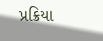પ્રક્રિયા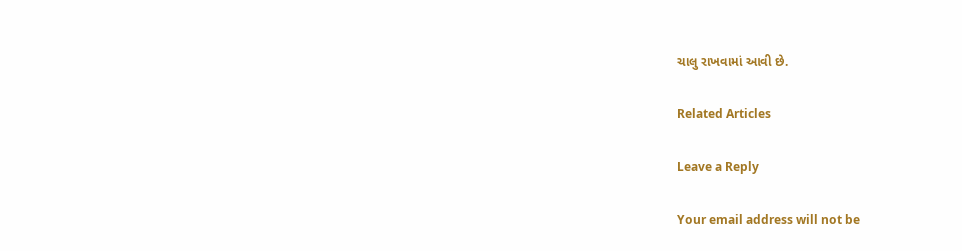ચાલુ રાખવામાં આવી છે.

Related Articles

Leave a Reply

Your email address will not be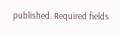published. Required fields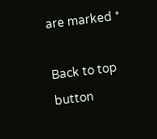are marked *

Back to top button